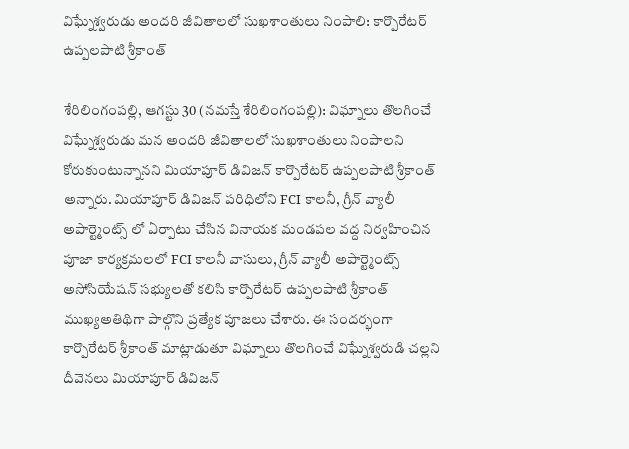విఘ్నేశ్వరుడు అందరి జీవితాలలో సుఖశాంతులు నింపాలి: కార్పొరేటర్ ఉప్పలపాటి శ్రీకాంత్

శేరిలింగంప‌ల్లి, ఆగ‌స్టు 30 (న‌మ‌స్తే శేరిలింగంప‌ల్లి): విఘ్నాలు తొలగించే విఘ్నేశ్వరుడు మన అందరి జీవితాలలో సుఖశాంతులు నింపాలని కోరుకుంటున్నాన‌ని మియాపూర్ డివిజన్ కార్పొరేటర్ ఉప్పలపాటి శ్రీకాంత్ అన్నారు. మియాపూర్ డివిజన్ పరిధిలోని FCI కాలనీ, గ్రీన్ వ్యాలీ అపార్ట్మెంట్స్ లో ఏర్పాటు చేసిన వినాయక మండపల వద్ద నిర్వహించిన పూజా కార్యక్రమలలో FCI కాలనీ వాసులు, గ్రీన్ వ్యాలీ అపార్ట్మెంట్స్ అసోసియేషన్ సభ్యులతో కలిసి కార్పొరేటర్ ఉప్పలపాటి శ్రీకాంత్ ముఖ్యఅతిథిగా పాల్గొని ప్రత్యేక పూజలు చేశారు. ఈ సందర్భంగా కార్పొరేటర్ శ్రీకాంత్ మాట్లాడుతూ విఘ్నాలు తొలగించే విఘ్నేశ్వరుడి చల్లని దీవెనలు మియాపూర్ డివిజన్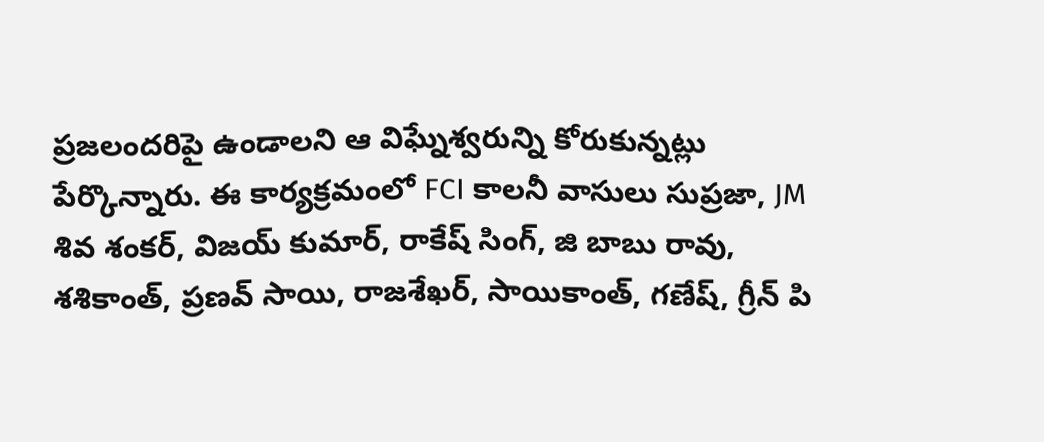ప్రజలందరిపై ఉండాలని ఆ విఘ్నేశ్వరున్ని కోరుకున్నట్లు పేర్కొన్నారు. ఈ కార్యక్రమంలో FCI కాలనీ వాసులు సుప్రజా, JM శివ శంకర్, విజయ్ కుమార్, రాకేష్ సింగ్, జి బాబు రావు, శశికాంత్, ప్రణవ్ సాయి, రాజశేఖర్, సాయికాంత్, గణేష్, గ్రీన్ పి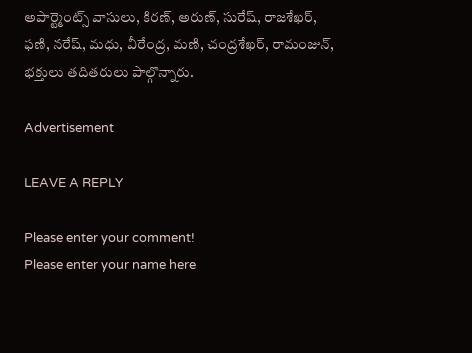అపార్ట్మెంట్స్ వాసులు, కిరణ్, అరుణ్, సురేష్, రాజశేఖర్, ఫణి, నరేష్, మధు, వీరేంద్ర, మణి, చంద్రశేఖర్, రామంజున్, భక్తులు తదితరులు పాల్గొన్నారు.

Advertisement

LEAVE A REPLY

Please enter your comment!
Please enter your name here